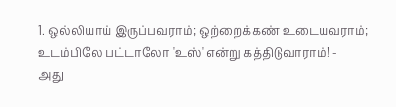1. ஒல்லியாய் இருப்பவராம்; ஒற்றைக்கண் உடையவராம்; உடம்பிலே பட்டாலோ 'உஸ்' என்று கத்திடுவாராம்! -
அது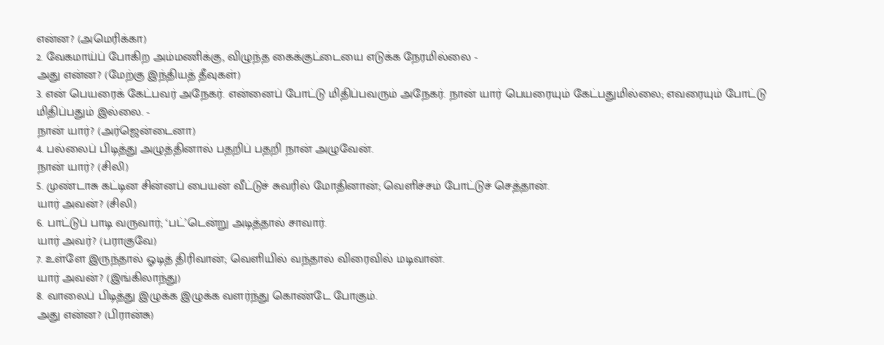என்ன? (அமெரிக்கா)
2. வேகமாய்ப் போகிற அம்மணிக்கு, விழுந்த கைக்குட்டையை எடுக்க நேரமில்லை -
அது என்ன? (மேற்கு இந்தியத் தீவுகள்)
3. என் பெயரைக் கேட்பவர் அநேகர். என்னைப் போட்டு மிதிப்பவரும் அநேகர். நான் யார் பெயரையும் கேட்பதுமில்லை; எவரையும் போட்டு மிதிப்பதும் இல்லை. -
நான் யார்? (அர்ஜென்டைனா)
4. பல்லைப் பிடித்து அழுத்தினால் பதறிப் பதறி நான் அழுவேன்.
நான் யார்? (சிலி)
5. முண்டாசு கட்டின சின்னப் பையன் வீட்டுச் சுவரில் மோதினான்; வெளிச்சம் போட்டுச் செத்தான்.
யார் அவன்? (சிலி)
6. பாட்டுப் பாடி வருவார்; ‘பட்’டென்று அடித்தால் சாவார்.
யார் அவர்? (பராகுவே)
7. உள்ளே இருந்தால் ஓடித் திரிவான்; வெளியில் வந்தால் விரைவில் மடிவான்.
யார் அவன்? (இங்கிலாந்து)
8. வாலைப் பிடித்து இழுக்க இழுக்க வளர்ந்து கொண்டே போகும்.
அது என்ன? (பிரான்சு)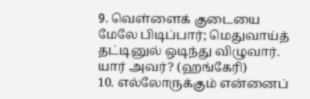9. வெள்ளைக் குடையை மேலே பிடிப்பார்; மெதுவாய்த் தட்டினுல் ஒடிந்து விழுவார்.
யார் அவர்? (ஹங்கேரி)
10. எல்லோருக்கும் என்னைப்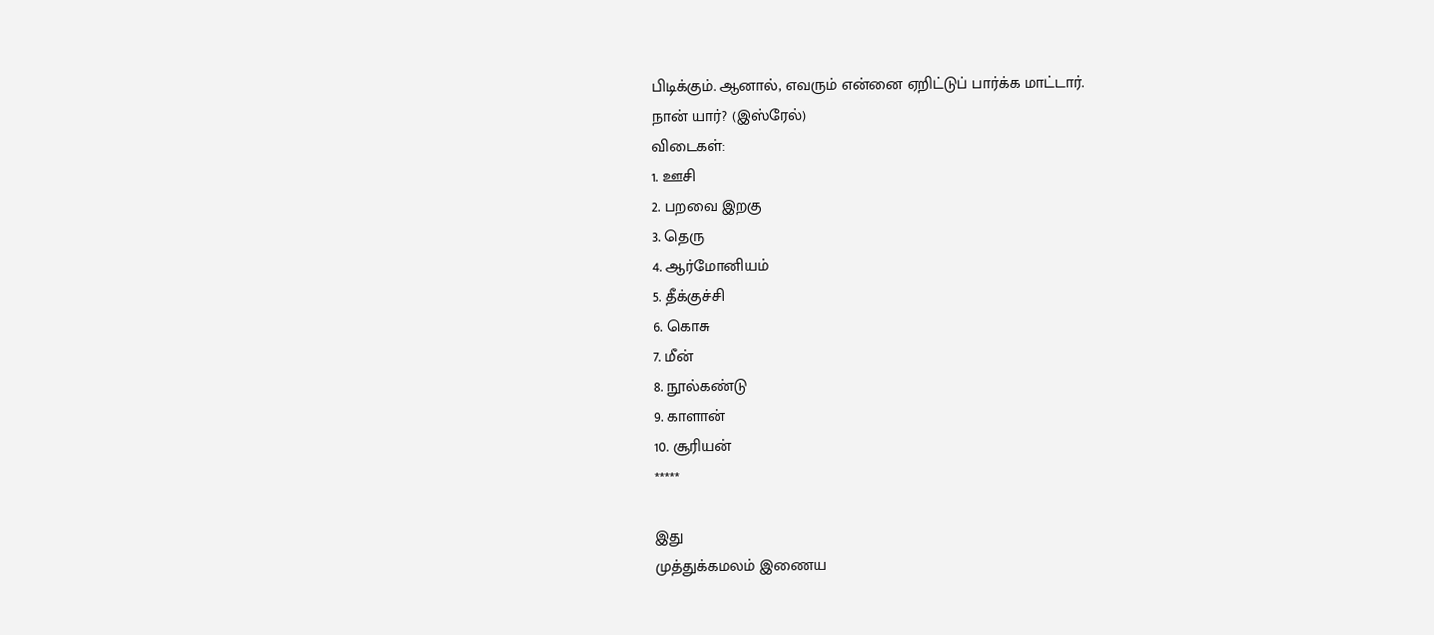பிடிக்கும். ஆனால், எவரும் என்னை ஏறிட்டுப் பார்க்க மாட்டார்.
நான் யார்? (இஸ்ரேல்)
விடைகள்:
1. ஊசி
2. பறவை இறகு
3. தெரு
4. ஆர்மோனியம்
5. தீக்குச்சி
6. கொசு
7. மீன்
8. நூல்கண்டு
9. காளான்
10. சூரியன்
*****

இது
முத்துக்கமலம் இணைய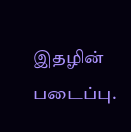இதழின் படைப்பு.